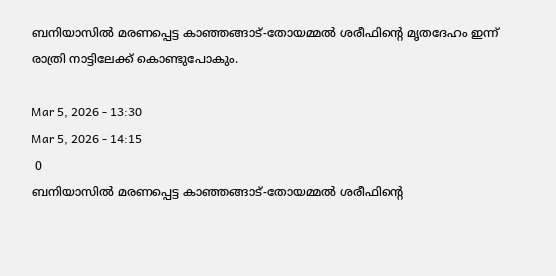ബനിയാസിൽ മരണപ്പെട്ട കാഞ്ഞങ്ങാട്-തോയമ്മൽ ശരീഫിന്റെ മൃതദേഹം ഇന്ന് രാത്രി നാട്ടിലേക്ക് കൊണ്ടുപോകും.

Mar 5, 2026 - 13:30
Mar 5, 2026 - 14:15
 0
ബനിയാസിൽ മരണപ്പെട്ട കാഞ്ഞങ്ങാട്-തോയമ്മൽ ശരീഫിന്റെ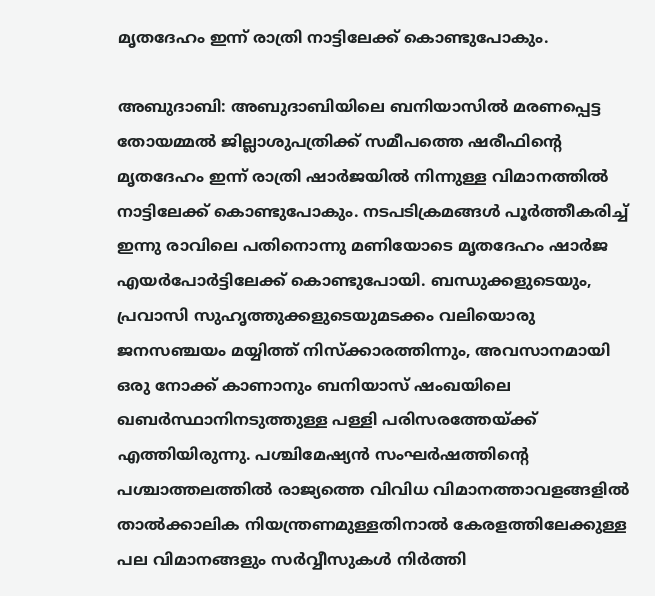മൃതദേഹം ഇന്ന് രാത്രി നാട്ടിലേക്ക് കൊണ്ടുപോകും.

അബുദാബി: അബുദാബിയിലെ ബനിയാസിൽ മരണപ്പെട്ട തോയമ്മൽ ജില്ലാശുപത്രിക്ക് സമീപത്തെ ഷരീഫിൻ്റെ മൃതദേഹം ഇന്ന് രാത്രി ഷാർജയിൽ നിന്നുള്ള വിമാനത്തിൽ നാട്ടിലേക്ക് കൊണ്ടുപോകും. നടപടിക്രമങ്ങൾ പൂർത്തീകരിച്ച് ഇന്നു രാവിലെ പതിനൊന്നു മണിയോടെ മൃതദേഹം ഷാർജ എയർപോർട്ടിലേക്ക് കൊണ്ടുപോയി. ബന്ധുക്കളുടെയും, പ്രവാസി സുഹൃത്തുക്കളുടെയുമടക്കം വലിയൊരു ജനസഞ്ചയം മയ്യിത്ത് നിസ്ക്കാരത്തിന്നും, അവസാനമായി ഒരു നോക്ക് കാണാനും ബനിയാസ് ഷംഖയിലെ ഖബർസ്ഥാനിനടുത്തുള്ള പള്ളി പരിസരത്തേയ്ക്ക് എത്തിയിരുന്നു. പശ്ചിമേഷ്യൻ സംഘർഷത്തിൻ്റെ പശ്ചാത്തലത്തിൽ രാജ്യത്തെ വിവിധ വിമാനത്താവളങ്ങളിൽ താൽക്കാലിക നിയന്ത്രണമുള്ളതിനാൽ കേരളത്തിലേക്കുള്ള പല വിമാനങ്ങളും സർവ്വീസുകൾ നിർത്തി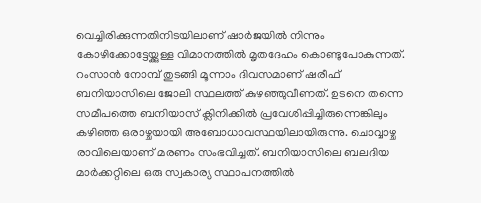വെച്ചിരിക്കുന്നതിനിടയിലാണ് ഷാർജയിൽ നിന്നും കോഴിക്കോട്ടേയ്ക്കുള്ള വിമാനത്തിൽ മൃതദേഹം കൊണ്ടുപോകുന്നത്. റംസാൻ നോമ്പ് തുടങ്ങി മൂന്നാം ദിവസമാണ് ഷരീഫ് ബനിയാസിലെ ജോലി സ്ഥലത്ത് കുഴഞ്ഞുവീണത്. ഉടനെ തന്നെ സമീപത്തെ ബനിയാസ് ക്ലിനിക്കിൽ പ്രവേശിപ്പിച്ചിരുന്നെങ്കിലും കഴിഞ്ഞ ഒരാഴ്ചയായി അബോധാവസ്ഥയിലായിരുന്നു. ചൊവ്വാഴ്ച രാവിലെയാണ് മരണം സംഭവിച്ചത്. ബനിയാസിലെ ബലദിയ മാർക്കറ്റിലെ ഒരു സ്വകാര്യ സ്ഥാപനത്തിൽ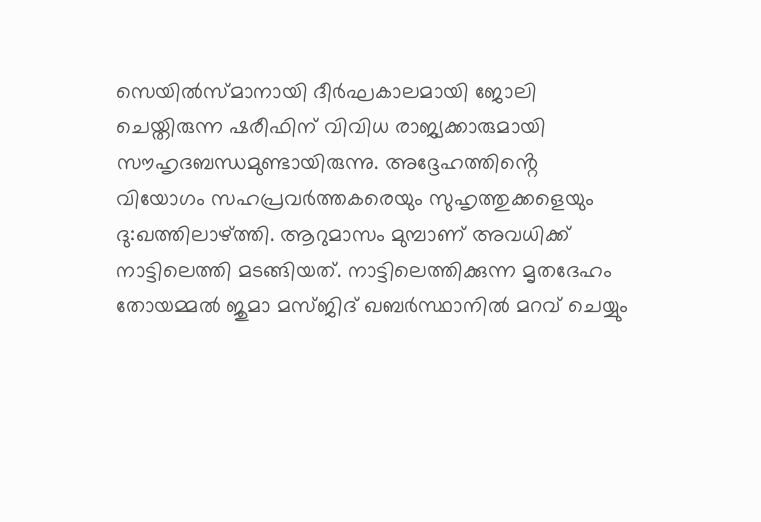സെയിൽസ്മാനായി ദീർഘകാലമായി ജോലി ചെയ്തിരുന്ന ഷരീഫിന് വിവിധ രാജ്യക്കാരുമായി സൗഹൃദബന്ധമുണ്ടായിരുന്നു. അദ്ദേഹത്തിൻ്റെ വിയോഗം സഹപ്രവർത്തകരെയും സുഹൃത്തുക്കളെയും ദു:ഖത്തിലാഴ്ത്തി. ആറുമാസം മുമ്പാണ് അവധിക്ക് നാട്ടിലെത്തി മടങ്ങിയത്. നാട്ടിലെത്തിക്കുന്ന മൃതദേഹം തോയമ്മൽ ജുമാ മസ്ജിദ് ഖബർസ്ഥാനിൽ മറവ് ചെയ്യും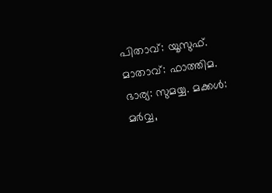പിതാവ്: യൂസുഫ്. മാതാവ്: ഫാത്തിമ. ഭാര്യ: സുമയ്യ. മക്കൾ: മർവ്വ,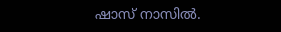ഷാസ് നാസിൽ.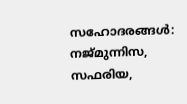സഹോദരങ്ങൾ: നജ്മുന്നിസ, സഫരിയ,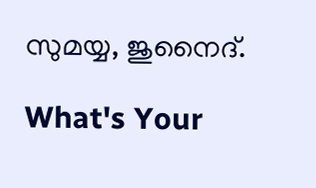സുമയ്യ, ജുനൈദ്.

What's Your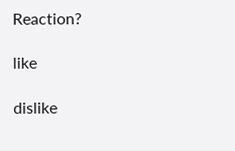Reaction?

like

dislike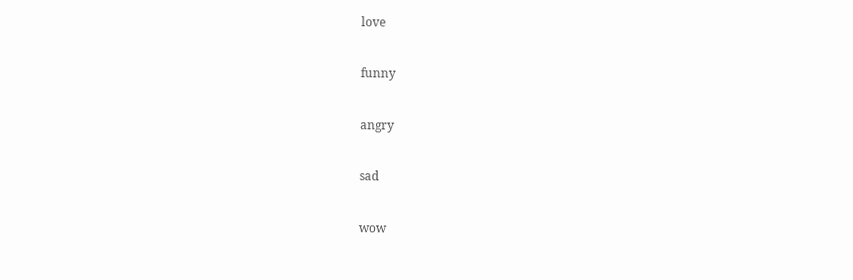love

funny

angry

sad

wow